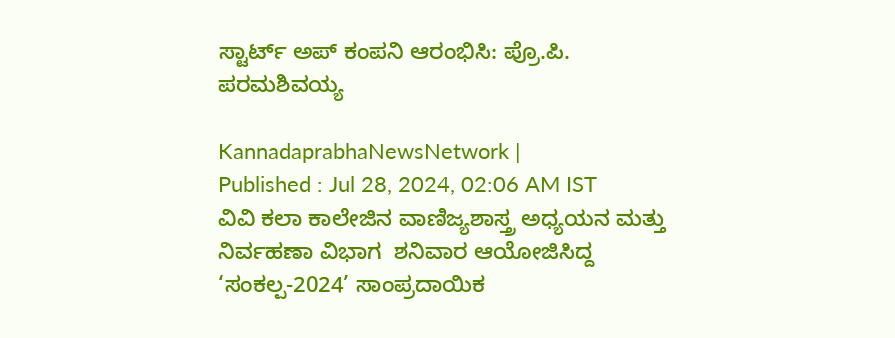ಸ್ಟಾರ್ಟ್ ಅಪ್ ಕಂಪನಿ ಆರಂಭಿಸಿ: ಪ್ರೊ.ಪಿ. ಪರಮಶಿವಯ್ಯ

KannadaprabhaNewsNetwork |
Published : Jul 28, 2024, 02:06 AM IST
ವಿವಿ ಕಲಾ ಕಾಲೇಜಿನ ವಾಣಿಜ್ಯಶಾಸ್ತ್ರ ಅಧ್ಯಯನ ಮತ್ತು ನಿರ್ವಹಣಾ ವಿಭಾಗ  ಶನಿವಾರ ಆಯೋಜಿಸಿದ್ದ ‘ಸಂಕಲ್ಪ-2024’ ಸಾಂಪ್ರದಾಯಿಕ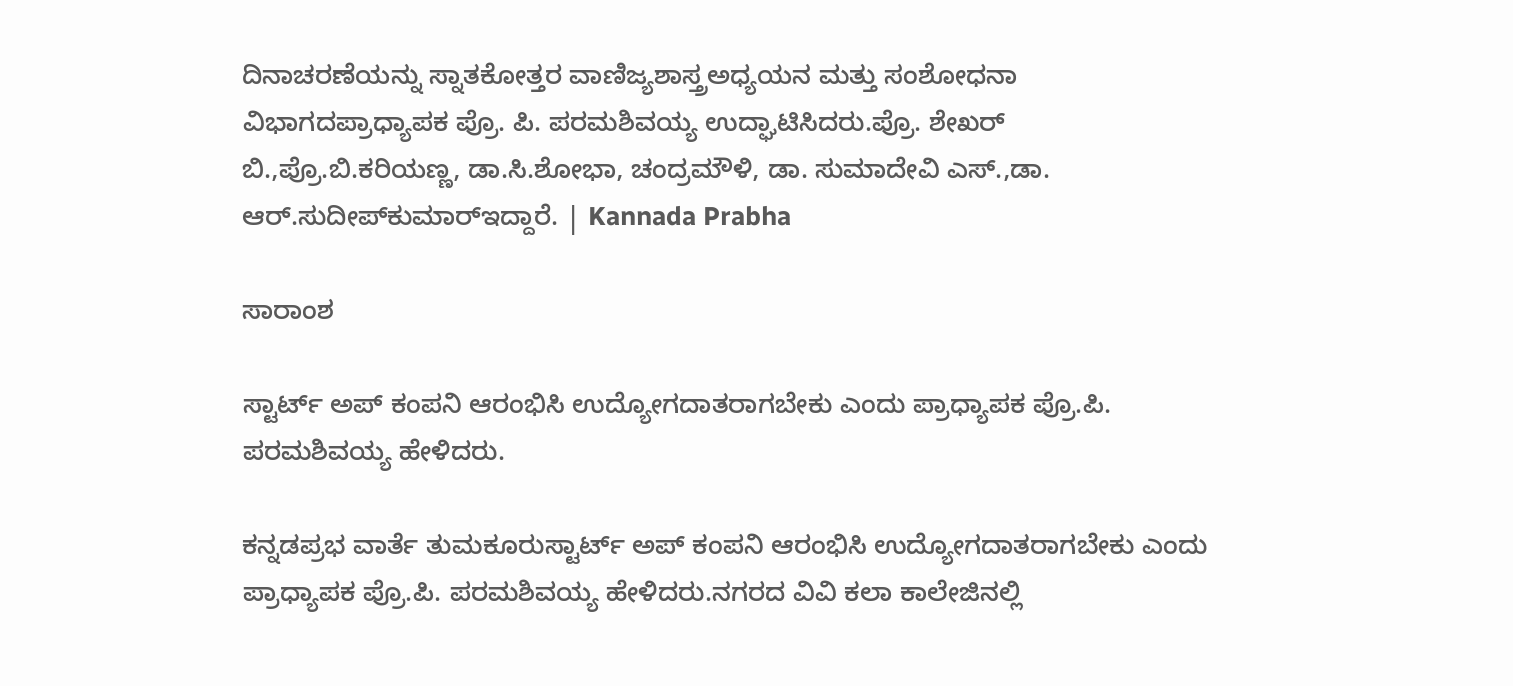ದಿನಾಚರಣೆಯನ್ನು ಸ್ನಾತಕೋತ್ತರ ವಾಣಿಜ್ಯಶಾಸ್ತ್ರಅಧ್ಯಯನ ಮತ್ತು ಸಂಶೋಧನಾ ವಿಭಾಗದಪ್ರಾಧ್ಯಾಪಕ ಪ್ರೊ. ಪಿ. ಪರಮಶಿವಯ್ಯ ಉದ್ಘಾಟಿಸಿದರು.ಪ್ರೊ. ಶೇಖರ್ ಬಿ.,ಪ್ರೊ.ಬಿ.ಕರಿಯಣ್ಣ, ಡಾ.ಸಿ.ಶೋಭಾ, ಚಂದ್ರಮೌಳಿ, ಡಾ. ಸುಮಾದೇವಿ ಎಸ್.,ಡಾ. ಆರ್.ಸುದೀಪ್‌ಕುಮಾರ್‌ಇದ್ದಾರೆ. | Kannada Prabha

ಸಾರಾಂಶ

ಸ್ಟಾರ್ಟ್ ಅಪ್‌ ಕಂಪನಿ ಆರಂಭಿಸಿ ಉದ್ಯೋಗದಾತರಾಗಬೇಕು ಎಂದು ಪ್ರಾಧ್ಯಾಪಕ ಪ್ರೊ.ಪಿ. ಪರಮಶಿವಯ್ಯ ಹೇಳಿದರು.

ಕನ್ನಡಪ್ರಭ ವಾರ್ತೆ ತುಮಕೂರುಸ್ಟಾರ್ಟ್ ಅಪ್‌ ಕಂಪನಿ ಆರಂಭಿಸಿ ಉದ್ಯೋಗದಾತರಾಗಬೇಕು ಎಂದು ಪ್ರಾಧ್ಯಾಪಕ ಪ್ರೊ.ಪಿ. ಪರಮಶಿವಯ್ಯ ಹೇಳಿದರು.ನಗರದ ವಿವಿ ಕಲಾ ಕಾಲೇಜಿನಲ್ಲಿ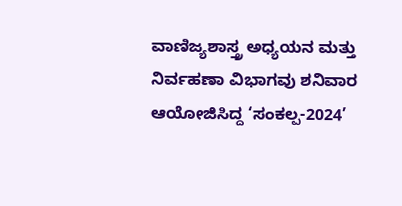ವಾಣಿಜ್ಯಶಾಸ್ತ್ರ ಅಧ್ಯಯನ ಮತ್ತು ನಿರ್ವಹಣಾ ವಿಭಾಗವು ಶನಿವಾರ ಆಯೋಜಿಸಿದ್ದ ‘ಸಂಕಲ್ಪ-2024’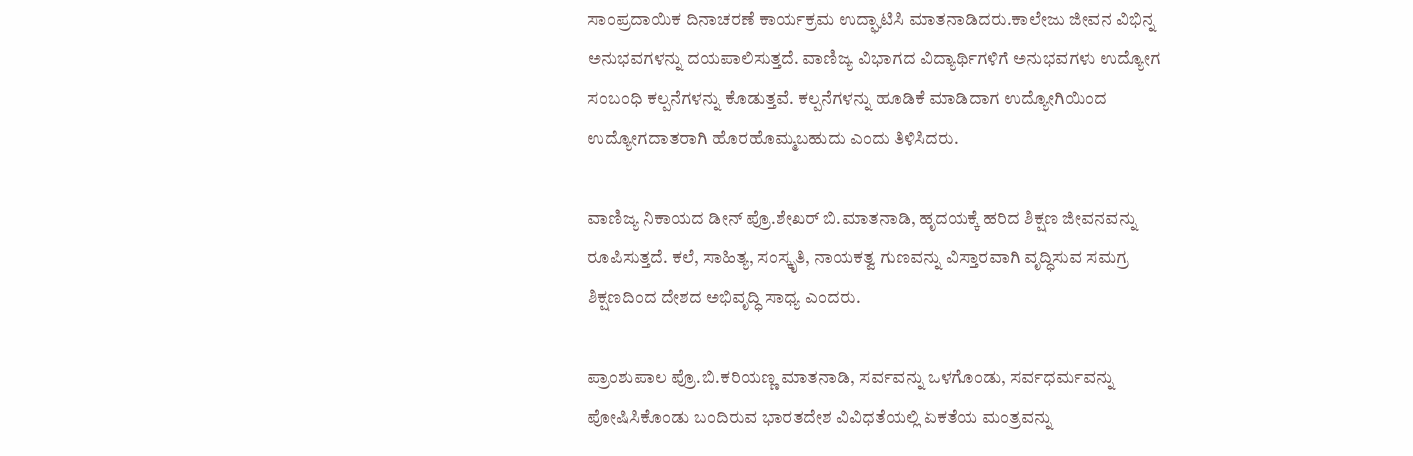ಸಾಂಪ್ರದಾಯಿಕ ದಿನಾಚರಣೆ ಕಾರ್ಯಕ್ರಮ ಉದ್ಘಾಟಿಸಿ ಮಾತನಾಡಿದರು.ಕಾಲೇಜು ಜೀವನ ವಿಭಿನ್ನ ಅನುಭವಗಳನ್ನು ದಯಪಾಲಿಸುತ್ತದೆ. ವಾಣಿಜ್ಯ ವಿಭಾಗದ ವಿದ್ಯಾರ್ಥಿಗಳಿಗೆ ಅನುಭವಗಳು ಉದ್ಯೋಗ ಸಂಬಂಧಿ ಕಲ್ಪನೆಗಳನ್ನು ಕೊಡುತ್ತವೆ. ಕಲ್ಪನೆಗಳನ್ನು ಹೂಡಿಕೆ ಮಾಡಿದಾಗ ಉದ್ಯೋಗಿಯಿಂದ ಉದ್ಯೋಗದಾತರಾಗಿ ಹೊರಹೊಮ್ಮಬಹುದು ಎಂದು ತಿಳಿಸಿದರು.

ವಾಣಿಜ್ಯ ನಿಕಾಯದ ಡೀನ್‌ ಪ್ರೊ.ಶೇಖರ್ ಬಿ.ಮಾತನಾಡಿ, ಹೃದಯಕ್ಕೆ ಹರಿದ ಶಿಕ್ಷಣ ಜೀವನವನ್ನು ರೂಪಿಸುತ್ತದೆ. ಕಲೆ, ಸಾಹಿತ್ಯ, ಸಂಸ್ಕೃತಿ, ನಾಯಕತ್ವ ಗುಣವನ್ನು ವಿಸ್ತಾರವಾಗಿ ವೃದ್ಧಿಸುವ ಸಮಗ್ರ ಶಿಕ್ಷಣದಿಂದ ದೇಶದ ಅಭಿವೃದ್ಧಿ ಸಾಧ್ಯ ಎಂದರು.

ಪ್ರಾಂಶುಪಾಲ ಪ್ರೊ.ಬಿ.ಕರಿಯಣ್ಣ ಮಾತನಾಡಿ, ಸರ್ವವನ್ನು ಒಳಗೊಂಡು, ಸರ್ವಧರ್ಮವನ್ನು ಪೋಷಿಸಿಕೊಂಡು ಬಂದಿರುವ ಭಾರತದೇಶ ವಿವಿಧತೆಯಲ್ಲಿ ಏಕತೆಯ ಮಂತ್ರವನ್ನು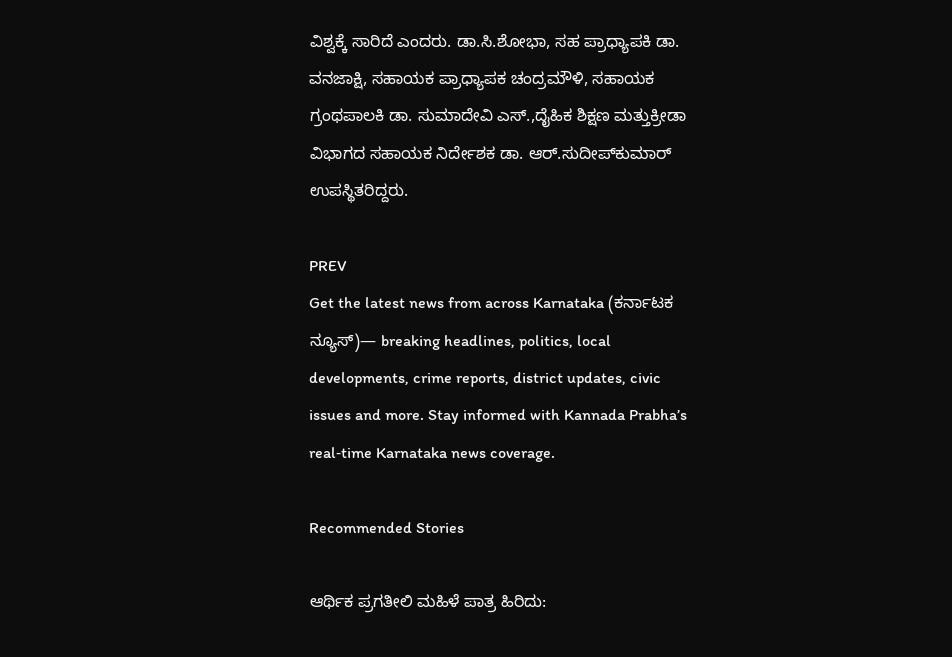ವಿಶ್ವಕ್ಕೆ ಸಾರಿದೆ ಎಂದರು. ಡಾ.ಸಿ.ಶೋಭಾ, ಸಹ ಪ್ರಾಧ್ಯಾಪಕಿ ಡಾ. ವನಜಾಕ್ಷಿ, ಸಹಾಯಕ ಪ್ರಾಧ್ಯಾಪಕ ಚಂದ್ರಮೌಳಿ, ಸಹಾಯಕ ಗ್ರಂಥಪಾಲಕಿ ಡಾ. ಸುಮಾದೇವಿ ಎಸ್.,ದೈಹಿಕ ಶಿಕ್ಷಣ ಮತ್ತುಕ್ರೀಡಾ ವಿಭಾಗದ ಸಹಾಯಕ ನಿರ್ದೇಶಕ ಡಾ. ಆರ್.ಸುದೀಪ್‌ಕುಮಾರ್‌ ಉಪಸ್ಥಿತರಿದ್ದರು.

PREV
Get the latest news from across Karnataka (ಕರ್ನಾಟಕ ನ್ಯೂಸ್)— breaking headlines, politics, local developments, crime reports, district updates, civic issues and more. Stay informed with Kannada Prabha’s real‑time Karnataka news coverage.

Recommended Stories

ಆರ್ಥಿಕ ಪ್ರಗತೀಲಿ ಮಹಿಳೆ ಪಾತ್ರ ಹಿರಿದು: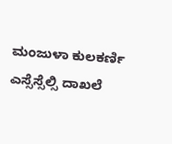ಮಂಜುಳಾ ಕುಲಕರ್ಣಿ
ಎಸ್ಸೆಸ್ಸೆಲ್ಸಿ ದಾಖಲೆ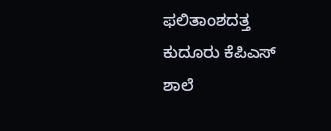ಫಲಿತಾಂಶದತ್ತ ಕುದೂರು ಕೆಪಿಎಸ್ ಶಾಲೆ